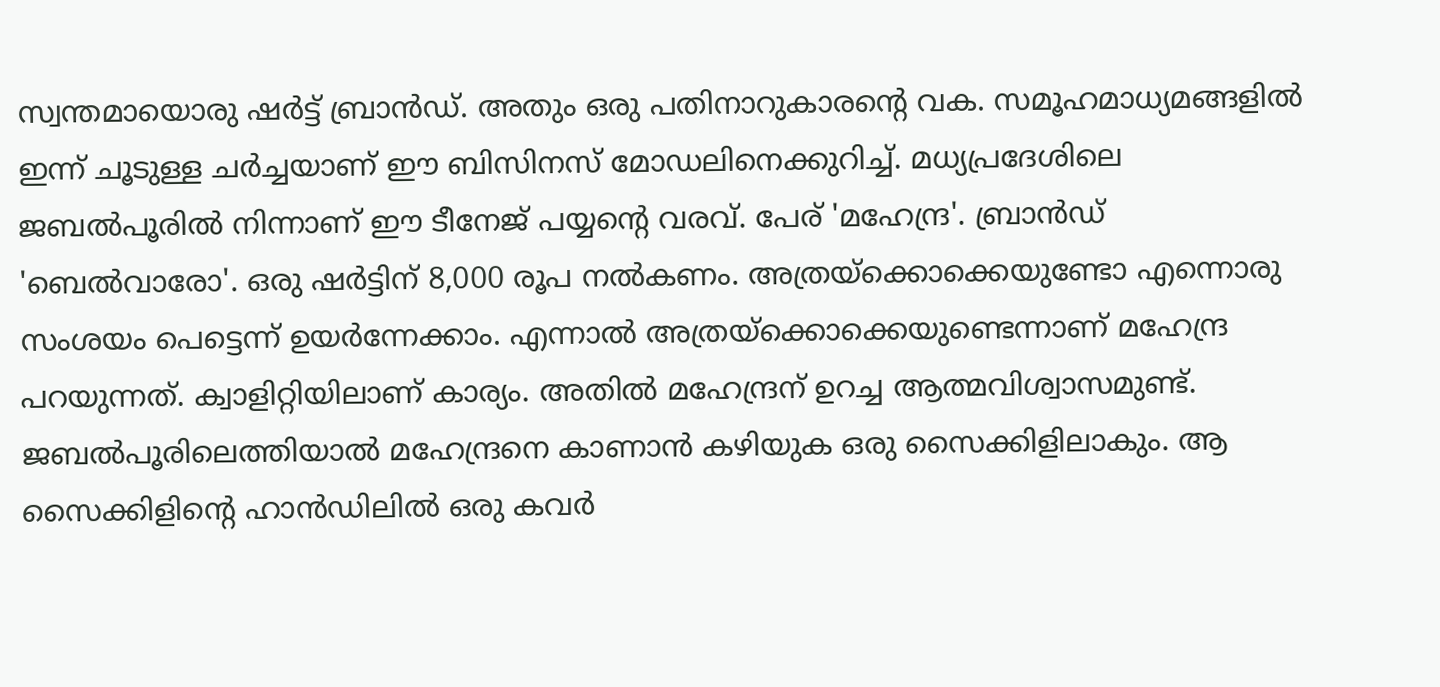സ്വന്തമായൊരു ഷർട്ട് ബ്രാൻഡ്. അതും ഒരു പതിനാറുകാരന്റെ വക. സമൂഹമാധ്യമങ്ങളിൽ ഇന്ന് ചൂടുള്ള ചർച്ചയാണ് ഈ ബിസിനസ് മോഡലിനെക്കുറിച്ച്. മധ്യപ്രദേശിലെ ജബൽപൂരിൽ നിന്നാണ് ഈ ടീനേജ് പയ്യന്റെ വരവ്. പേര് 'മഹേന്ദ്ര'. ബ്രാൻഡ് 'ബെൽവാരോ'. ഒരു ഷർട്ടിന് 8,000 രൂപ നൽകണം. അത്രയ്ക്കൊക്കെയുണ്ടോ എന്നൊരു സംശയം പെട്ടെന്ന് ഉയർന്നേക്കാം. എന്നാൽ അത്രയ്ക്കൊക്കെയുണ്ടെന്നാണ് മഹേന്ദ്ര പറയുന്നത്. ക്വാളിറ്റിയിലാണ് കാര്യം. അതിൽ മഹേന്ദ്രന് ഉറച്ച ആത്മവിശ്വാസമുണ്ട്.
ജബൽപൂരിലെത്തിയാൽ മഹേന്ദ്രനെ കാണാൻ കഴിയുക ഒരു സൈക്കിളിലാകും. ആ സൈക്കിളിന്റെ ഹാൻഡിലിൽ ഒരു കവർ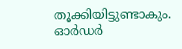തൂക്കിയിട്ടുണ്ടാകും. ഓർഡർ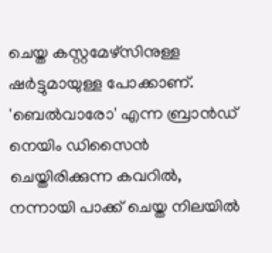ചെയ്ത കസ്റ്റമേഴ്സിനുള്ള ഷർട്ടുമായുള്ള പോക്കാണ്. 'ബെൽവാരോ' എന്ന ബ്രാൻഡ് നെയിം ഡിസൈൻ ചെയ്തിരിക്കുന്ന കവറിൽ, നന്നായി പാക്ക് ചെയ്ത നിലയിൽ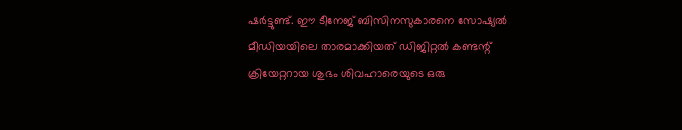ഷർട്ടുണ്ട്. ഈ ടീനേജ് ബിസിനസുകാരനെ സോഷ്യൽ മീഡിയയിലെ താരമാക്കിയത് ഡിജിറ്റൽ കണ്ടന്റ് ക്രിയേറ്ററായ ശുഭം ശിവഹാരെയുടെ ഒരു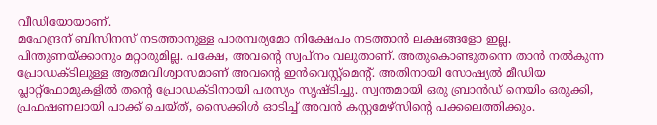വീഡിയോയാണ്.
മഹേന്ദ്രന് ബിസിനസ് നടത്താനുള്ള പാരമ്പര്യമോ നിക്ഷേപം നടത്താൻ ലക്ഷങ്ങളോ ഇല്ല. പിന്തുണയ്ക്കാനും മറ്റാരുമില്ല. പക്ഷേ, അവന്റെ സ്വപ്നം വലുതാണ്. അതുകൊണ്ടുതന്നെ താൻ നൽകുന്ന പ്രോഡക്ടിലുള്ള ആത്മവിശ്വാസമാണ് അവന്റെ ഇൻവെസ്റ്റ്മെന്റ്. അതിനായി സോഷ്യൽ മീഡിയ പ്ലാറ്റ്ഫോമുകളിൽ തന്റെ പ്രോഡക്ടിനായി പരസ്യം സൃഷ്ടിച്ചു. സ്വന്തമായി ഒരു ബ്രാൻഡ് നെയിം ഒരുക്കി, പ്രഫഷണലായി പാക്ക് ചെയ്ത്, സൈക്കിൾ ഓടിച്ച് അവൻ കസ്റ്റമേഴ്സിന്റെ പക്കലെത്തിക്കും.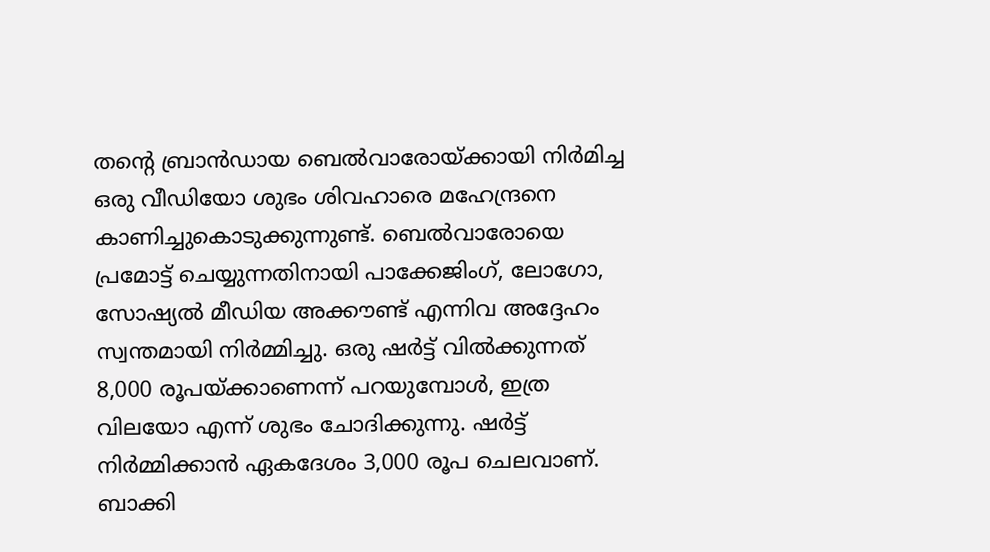തന്റെ ബ്രാൻഡായ ബെൽവാരോയ്ക്കായി നിർമിച്ച ഒരു വീഡിയോ ശുഭം ശിവഹാരെ മഹേന്ദ്രനെ കാണിച്ചുകൊടുക്കുന്നുണ്ട്. ബെൽവാരോയെ പ്രമോട്ട് ചെയ്യുന്നതിനായി പാക്കേജിംഗ്, ലോഗോ, സോഷ്യൽ മീഡിയ അക്കൗണ്ട് എന്നിവ അദ്ദേഹം സ്വന്തമായി നിർമ്മിച്ചു. ഒരു ഷർട്ട് വിൽക്കുന്നത് 8,000 രൂപയ്ക്കാണെന്ന് പറയുമ്പോൾ, ഇത്ര വിലയോ എന്ന് ശുഭം ചോദിക്കുന്നു. ഷർട്ട് നിർമ്മിക്കാൻ ഏകദേശം 3,000 രൂപ ചെലവാണ്. ബാക്കി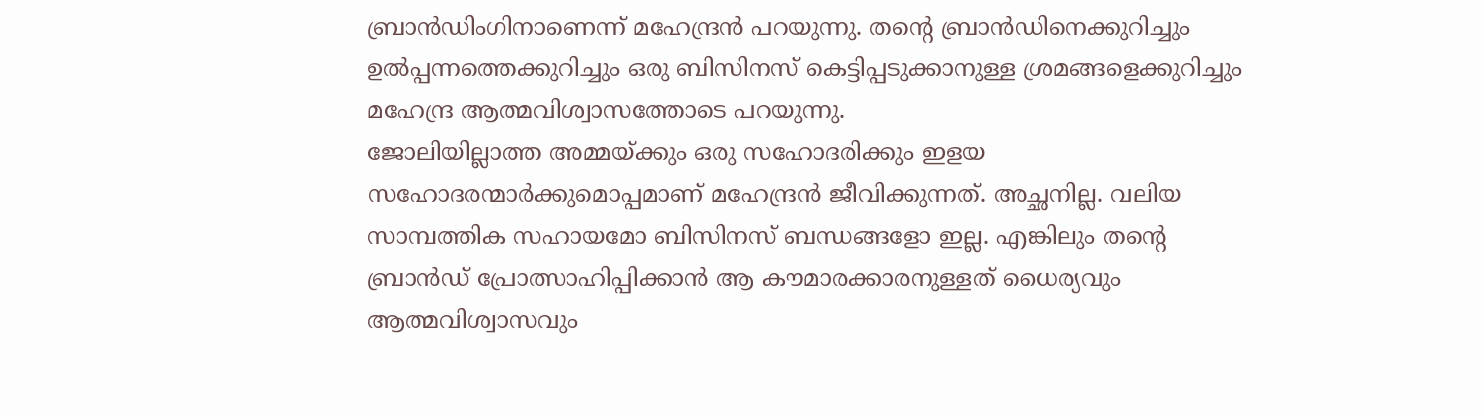ബ്രാൻഡിംഗിനാണെന്ന് മഹേന്ദ്രൻ പറയുന്നു. തന്റെ ബ്രാൻഡിനെക്കുറിച്ചും ഉൽപ്പന്നത്തെക്കുറിച്ചും ഒരു ബിസിനസ് കെട്ടിപ്പടുക്കാനുള്ള ശ്രമങ്ങളെക്കുറിച്ചും മഹേന്ദ്ര ആത്മവിശ്വാസത്തോടെ പറയുന്നു.
ജോലിയില്ലാത്ത അമ്മയ്ക്കും ഒരു സഹോദരിക്കും ഇളയ സഹോദരന്മാർക്കുമൊപ്പമാണ് മഹേന്ദ്രൻ ജീവിക്കുന്നത്. അച്ഛനില്ല. വലിയ സാമ്പത്തിക സഹായമോ ബിസിനസ് ബന്ധങ്ങളോ ഇല്ല. എങ്കിലും തന്റെ ബ്രാൻഡ് പ്രോത്സാഹിപ്പിക്കാൻ ആ കൗമാരക്കാരനുള്ളത് ധൈര്യവും ആത്മവിശ്വാസവും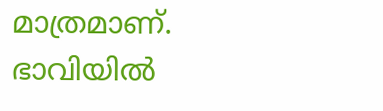മാത്രമാണ്.
ഭാവിയിൽ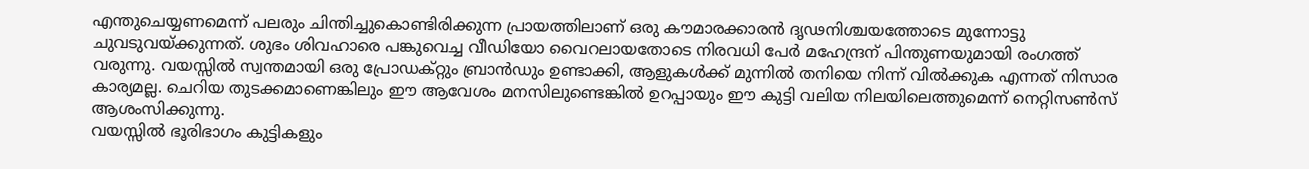എന്തുചെയ്യണമെന്ന് പലരും ചിന്തിച്ചുകൊണ്ടിരിക്കുന്ന പ്രായത്തിലാണ് ഒരു കൗമാരക്കാരൻ ദൃഢനിശ്ചയത്തോടെ മുന്നോട്ടു ചുവടുവയ്ക്കുന്നത്. ശുഭം ശിവഹാരെ പങ്കുവെച്ച വീഡിയോ വൈറലായതോടെ നിരവധി പേർ മഹേന്ദ്രന് പിന്തുണയുമായി രംഗത്ത് വരുന്നു. വയസ്സിൽ സ്വന്തമായി ഒരു പ്രോഡക്റ്റും ബ്രാൻഡും ഉണ്ടാക്കി, ആളുകൾക്ക് മുന്നിൽ തനിയെ നിന്ന് വിൽക്കുക എന്നത് നിസാര കാര്യമല്ല. ചെറിയ തുടക്കമാണെങ്കിലും ഈ ആവേശം മനസിലുണ്ടെങ്കിൽ ഉറപ്പായും ഈ കുട്ടി വലിയ നിലയിലെത്തുമെന്ന് നെറ്റിസൺസ് ആശംസിക്കുന്നു.
വയസ്സിൽ ഭൂരിഭാഗം കുട്ടികളും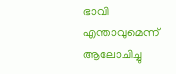ഭാവി എന്താവുമെന്ന് ആലോചിച്ചു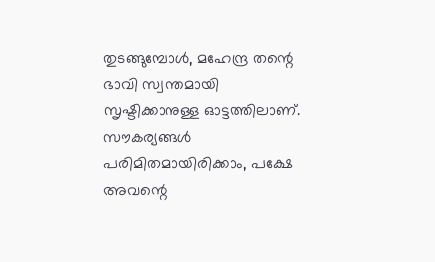തുടങ്ങുമ്പോൾ, മഹേന്ദ്ര തന്റെ ഭാവി സ്വന്തമായി സൃഷ്ടിക്കാനുള്ള ഓട്ടത്തിലാണ്. സൗകര്യങ്ങൾ പരിമിതമായിരിക്കാം, പക്ഷേ അവന്റെ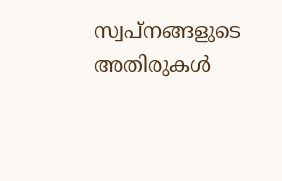സ്വപ്നങ്ങളുടെ അതിരുകൾ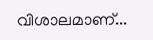വിശാലമാണ്...